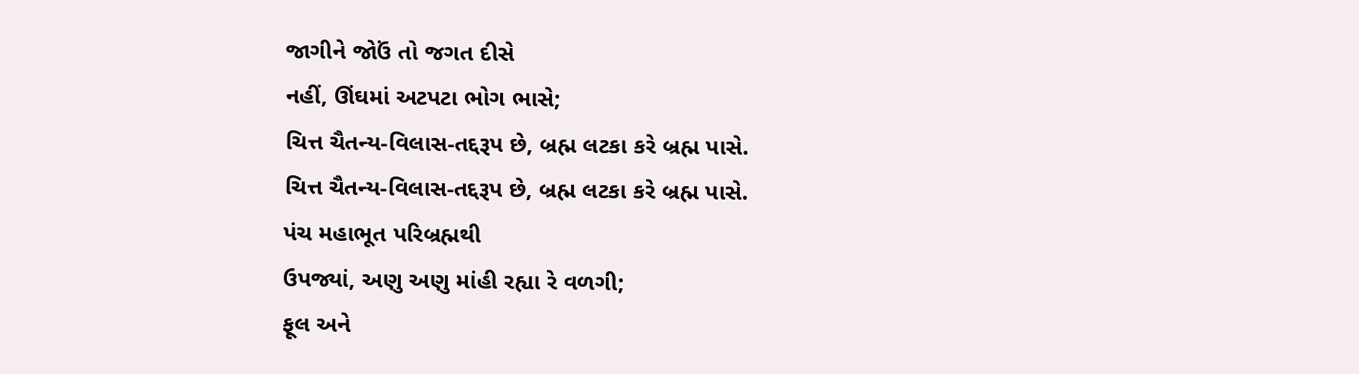જાગીને જોઉં તો જગત દીસે
નહીં, ઊંઘમાં અટપટા ભોગ ભાસે;
ચિત્ત ચૈતન્ય-વિલાસ-તદ્દરૂપ છે, બ્રહ્મ લટકા કરે બ્રહ્મ પાસે.
ચિત્ત ચૈતન્ય-વિલાસ-તદ્દરૂપ છે, બ્રહ્મ લટકા કરે બ્રહ્મ પાસે.
પંચ મહાભૂત પરિબ્રહ્મથી
ઉપજ્યાં, અણુ અણુ માંહી રહ્યા રે વળગી;
ફૂલ અને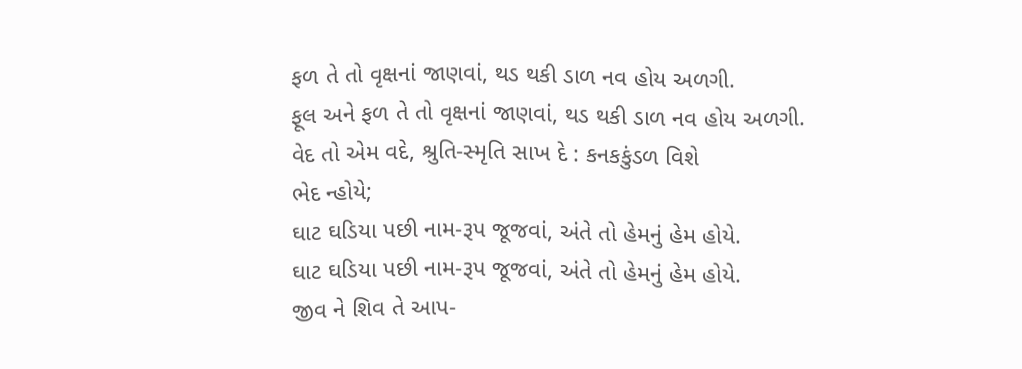ફળ તે તો વૃક્ષનાં જાણવાં, થડ થકી ડાળ નવ હોય અળગી.
ફૂલ અને ફળ તે તો વૃક્ષનાં જાણવાં, થડ થકી ડાળ નવ હોય અળગી.
વેદ તો એમ વદે, શ્રુતિ-સ્મૃતિ સાખ દે : કનકકુંડળ વિશે
ભેદ ન્હોયે;
ઘાટ ઘડિયા પછી નામ-રૂપ જૂજવાં, અંતે તો હેમનું હેમ હોયે.
ઘાટ ઘડિયા પછી નામ-રૂપ જૂજવાં, અંતે તો હેમનું હેમ હોયે.
જીવ ને શિવ તે આપ-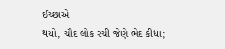ઈચ્છાએ
થયો, ચૌદ લોક રચી જેણે ભેદ કીધા;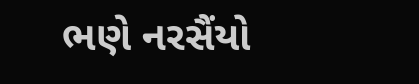ભણે નરસૈંયો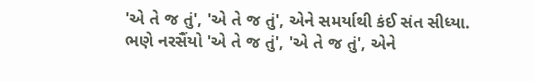'એ તે જ તું', 'એ તે જ તું', એને સમર્યાથી કંઈ સંત સીધ્યા.
ભણે નરસૈંયો 'એ તે જ તું', 'એ તે જ તું', એને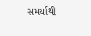સમર્યાથી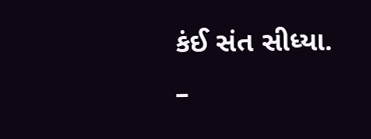કંઈ સંત સીધ્યા.
–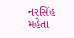નરસિંહ
મહેતા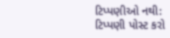ટિપ્પણીઓ નથી:
ટિપ્પણી પોસ્ટ કરો